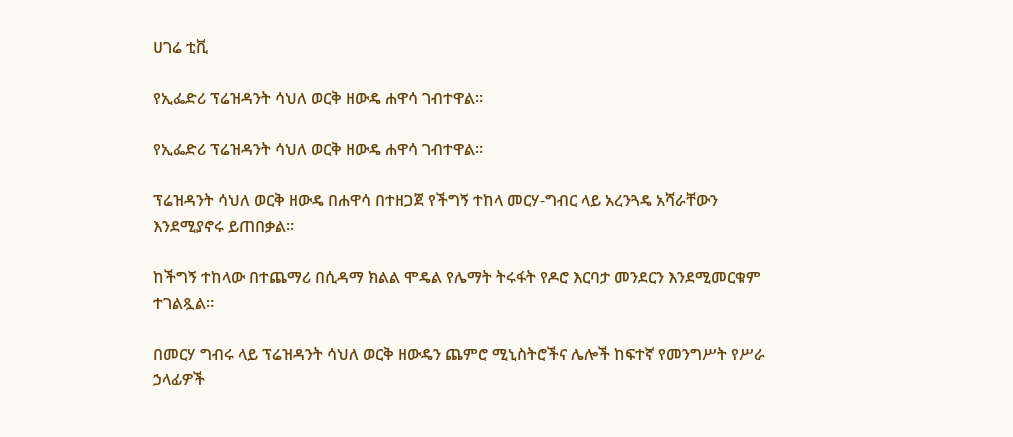ሀገሬ ቲቪ

የኢፌድሪ ፕሬዝዳንት ሳህለ ወርቅ ዘውዴ ሐዋሳ ገብተዋል።

የኢፌድሪ ፕሬዝዳንት ሳህለ ወርቅ ዘውዴ ሐዋሳ ገብተዋል።

ፕሬዝዳንት ሳህለ ወርቅ ዘውዴ በሐዋሳ በተዘጋጀ የችግኝ ተከላ መርሃ-ግብር ላይ አረንጓዴ አሻራቸውን እንደሚያኖሩ ይጠበቃል።

ከችግኝ ተከላው በተጨማሪ በሲዳማ ክልል ሞዴል የሌማት ትሩፋት የዶሮ እርባታ መንደርን እንደሚመርቁም ተገልጿል።

በመርሃ ግብሩ ላይ ፕሬዝዳንት ሳህለ ወርቅ ዘውዴን ጨምሮ ሚኒስትሮችና ሌሎች ከፍተኛ የመንግሥት የሥራ ኃላፊዎች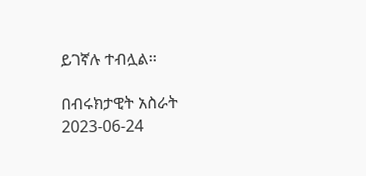ይገኛሉ ተብሏል፡፡

በብሩክታዊት አስራት
2023-06-24